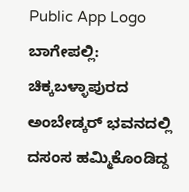Public App Logo
ಬಾಗೇಪಲ್ಲಿ: ಚಿಕ್ಕಬಳ್ಳಾಪುರದ ಅಂಬೇಡ್ಕರ್ ಭವನದಲ್ಲಿ ದಸಂಸ ಹಮ್ಮಿಕೊಂಡಿದ್ದ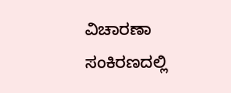ವಿಚಾರಣಾ ಸಂಕಿರಣದಲ್ಲಿ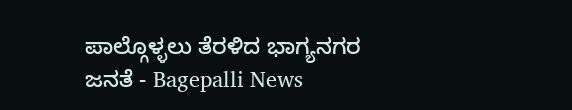ಪಾಲ್ಗೊಳ್ಳಲು ತೆರಳಿದ ಭಾಗ್ಯನಗರ ಜನತೆ - Bagepalli News